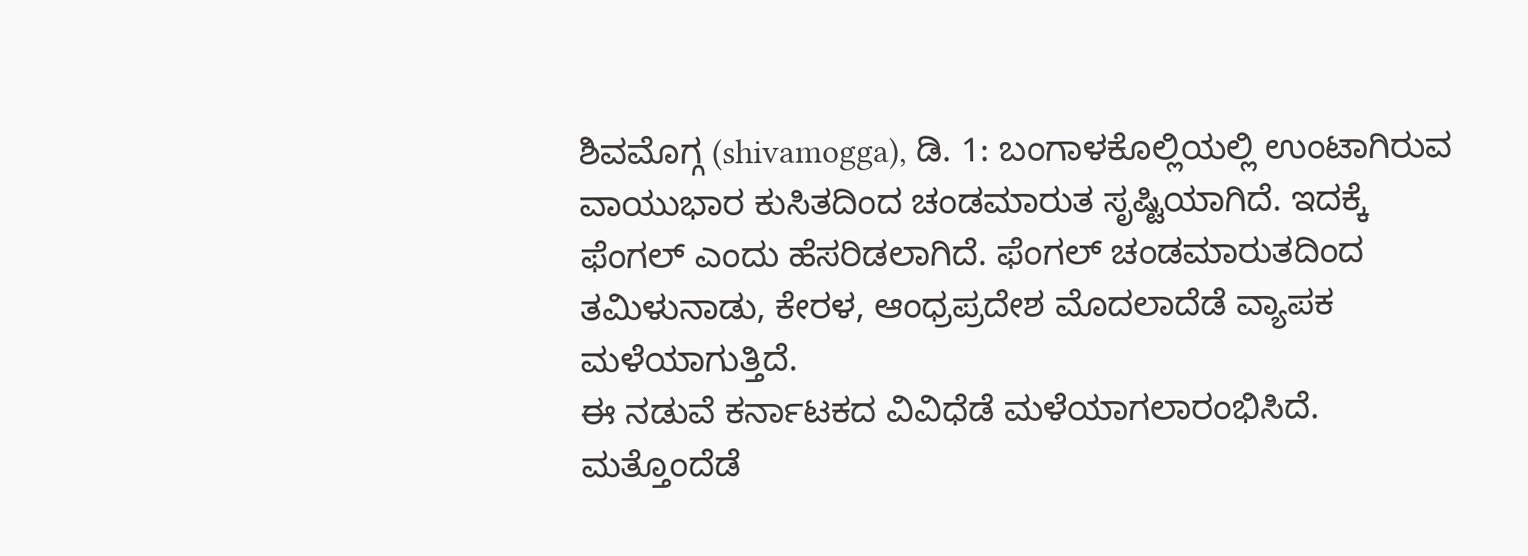ಶಿವಮೊಗ್ಗ (shivamogga), ಡಿ. 1: ಬಂಗಾಳಕೊಲ್ಲಿಯಲ್ಲಿ ಉಂಟಾಗಿರುವ ವಾಯುಭಾರ ಕುಸಿತದಿಂದ ಚಂಡಮಾರುತ ಸೃಷ್ಟಿಯಾಗಿದೆ. ಇದಕ್ಕೆ ಫೆಂಗಲ್ ಎಂದು ಹೆಸರಿಡಲಾಗಿದೆ. ಫೆಂಗಲ್ ಚಂಡಮಾರುತದಿಂದ ತಮಿಳುನಾಡು, ಕೇರಳ, ಆಂಧ್ರಪ್ರದೇಶ ಮೊದಲಾದೆಡೆ ವ್ಯಾಪಕ ಮಳೆಯಾಗುತ್ತಿದೆ.
ಈ ನಡುವೆ ಕರ್ನಾಟಕದ ವಿವಿಧೆಡೆ ಮಳೆಯಾಗಲಾರಂಭಿಸಿದೆ. ಮತ್ತೊಂದೆಡೆ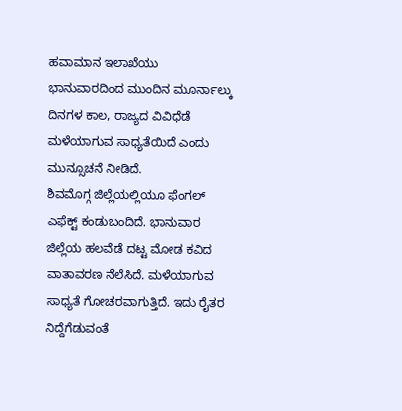ಹವಾಮಾನ ಇಲಾಖೆಯು ಭಾನುವಾರದಿಂದ ಮುಂದಿನ ಮೂರ್ನಾಲ್ಕು ದಿನಗಳ ಕಾಲ, ರಾಜ್ಯದ ವಿವಿಧೆಡೆ ಮಳೆಯಾಗುವ ಸಾಧ್ಯತೆಯಿದೆ ಎಂದು ಮುನ್ಸೂಚನೆ ನೀಡಿದೆ.
ಶಿವಮೊಗ್ಗ ಜಿಲ್ಲೆಯಲ್ಲಿಯೂ ಫೆಂಗಲ್ ಎಫೆಕ್ಟ್ ಕಂಡುಬಂದಿದೆ. ಭಾನುವಾರ ಜಿಲ್ಲೆಯ ಹಲವೆಡೆ ದಟ್ಟ ಮೋಡ ಕವಿದ ವಾತಾವರಣ ನೆಲೆಸಿದೆ. ಮಳೆಯಾಗುವ ಸಾಧ್ಯತೆ ಗೋಚರವಾಗುತ್ತಿದೆ. ಇದು ರೈತರ ನಿದ್ದೆಗೆಡುವಂತೆ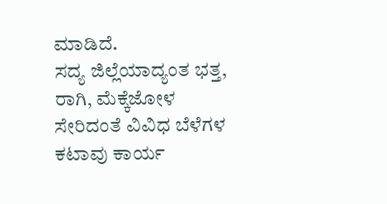ಮಾಡಿದೆ.
ಸದ್ಯ ಜಿಲ್ಲೆಯಾದ್ಯಂತ ಭತ್ತ, ರಾಗಿ, ಮೆಕ್ಕೆಜೋಳ ಸೇರಿದಂತೆ ವಿವಿಧ ಬೆಳೆಗಳ ಕಟಾವು ಕಾರ್ಯ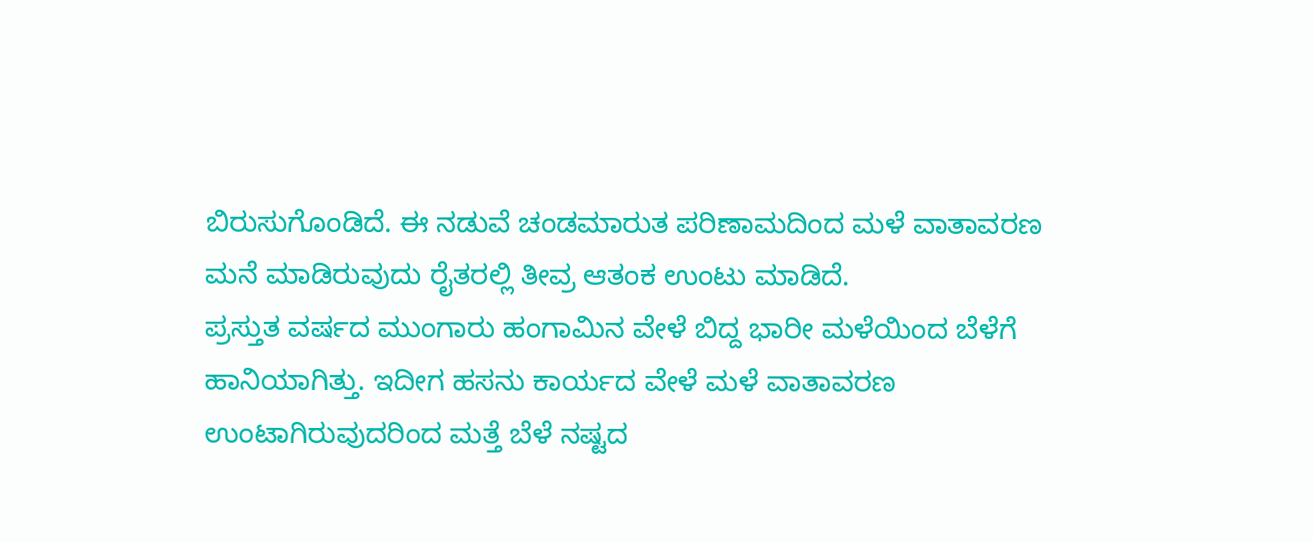ಬಿರುಸುಗೊಂಡಿದೆ. ಈ ನಡುವೆ ಚಂಡಮಾರುತ ಪರಿಣಾಮದಿಂದ ಮಳೆ ವಾತಾವರಣ ಮನೆ ಮಾಡಿರುವುದು ರೈತರಲ್ಲಿ ತೀವ್ರ ಆತಂಕ ಉಂಟು ಮಾಡಿದೆ.
ಪ್ರಸ್ತುತ ವರ್ಷದ ಮುಂಗಾರು ಹಂಗಾಮಿನ ವೇಳೆ ಬಿದ್ದ ಭಾರೀ ಮಳೆಯಿಂದ ಬೆಳೆಗೆ ಹಾನಿಯಾಗಿತ್ತು. ಇದೀಗ ಹಸನು ಕಾರ್ಯದ ವೇಳೆ ಮಳೆ ವಾತಾವರಣ ಉಂಟಾಗಿರುವುದರಿಂದ ಮತ್ತೆ ಬೆಳೆ ನಷ್ಟದ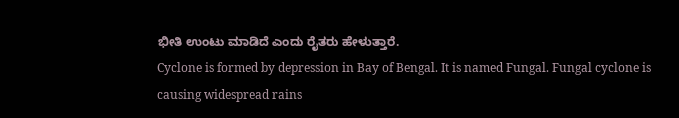ಭೀತಿ ಉಂಟು ಮಾಡಿದೆ ಎಂದು ರೈತರು ಹೇಳುತ್ತಾರೆ.
Cyclone is formed by depression in Bay of Bengal. It is named Fungal. Fungal cyclone is causing widespread rains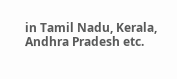in Tamil Nadu, Kerala, Andhra Pradesh etc.